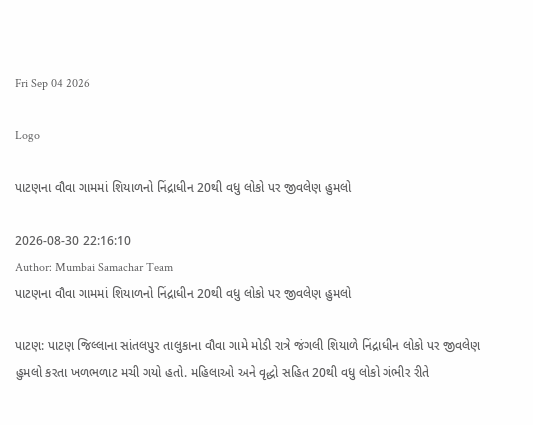Fri Sep 04 2026

Logo

પાટણના વૌવા ગામમાં શિયાળનો નિંદ્રાધીન 20થી વધુ લોકો પર જીવલેણ હુમલો

2026-08-30 22:16:10
Author: Mumbai Samachar Team
પાટણના વૌવા ગામમાં શિયાળનો નિંદ્રાધીન 20થી વધુ લોકો પર જીવલેણ હુમલો

પાટણ: પાટણ જિલ્લાના સાંતલપુર તાલુકાના વૌવા ગામે મોડી રાત્રે જંગલી શિયાળે નિંદ્રાધીન લોકો પર જીવલેણ હુમલો કરતા ખળભળાટ મચી ગયો હતો. મહિલાઓ અને વૃદ્ધો સહિત 20થી વધુ લોકો ગંભીર રીતે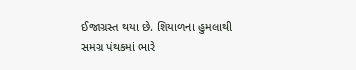ઈજાગ્રસ્ત થયા છે. શિયાળના હુમલાથી સમગ્ર પંથકમાં ભારે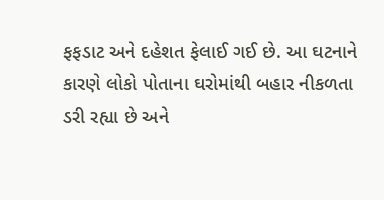ફફડાટ અને દહેશત ફેલાઈ ગઈ છે. આ ઘટનાને કારણે લોકો પોતાના ઘરોમાંથી બહાર નીકળતા ડરી રહ્યા છે અને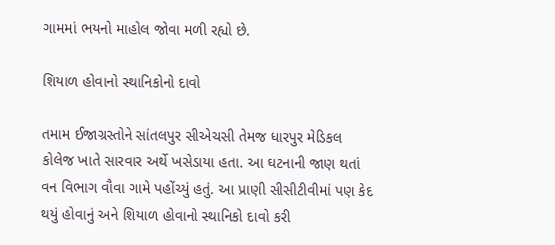ગામમાં ભયનો માહોલ જોવા મળી રહ્યો છે.

શિયાળ હોવાનો સ્થાનિકોનો દાવો

તમામ ઈજાગ્રસ્તોને સાંતલપુર સીએચસી તેમજ ધારપુર મેડિકલ કોલેજ ખાતે સારવાર અર્થે ખસેડાયા હતા. આ ઘટનાની જાણ થતાં વન વિભાગ વૌવા ગામે પહોંચ્યું હતું. આ પ્રાણી સીસીટીવીમાં પણ કેદ થયું હોવાનું અને શિયાળ હોવાનો સ્થાનિકો દાવો કરી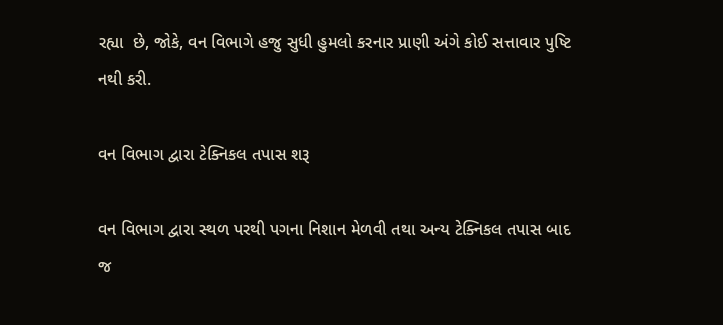રહ્યા  છે, જોકે, વન વિભાગે હજુ સુધી હુમલો કરનાર પ્રાણી અંગે કોઈ સત્તાવાર પુષ્ટિ નથી કરી.

વન વિભાગ દ્વારા ટેક્નિકલ તપાસ શરૂ

વન વિભાગ દ્વારા સ્થળ પરથી પગના નિશાન મેળવી તથા અન્ય ટેક્નિકલ તપાસ બાદ જ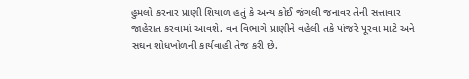હુમલો કરનાર પ્રાણી શિયાળ હતું કે અન્ય કોઈ જંગલી જનાવર તેની સત્તાવાર જાહેરાત કરવામાં આવશે. વન વિભાગે પ્રાણીને વહેલી તકે પાંજરે પૂરવા માટે અને સઘન શોધખોળની કાર્યવાહી તેજ કરી છે.